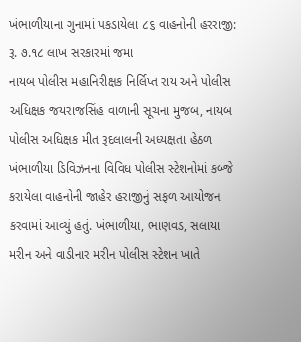ખંભાળીયાના ગુનામાં પકડાયેલા ૮૬ વાહનોની હરરાજી: રૂ. ૭.૧૮ લાખ સરકારમાં જમા
નાયબ પોલીસ મહાનિરીક્ષક નિર્લિપ્ત રાય અને પોલીસ અધિક્ષક જયરાજસિંહ વાળાની સૂચના મુજબ, નાયબ પોલીસ અધિક્ષક મીત રૂદલાલની અધ્યક્ષતા હેઠળ ખંભાળીયા ડિવિઝનના વિવિધ પોલીસ સ્ટેશનોમાં કબ્જે કરાયેલા વાહનોની જાહેર હરાજીનું સફળ આયોજન કરવામાં આવ્યું હતું. ખંભાળીયા, ભાણવડ, સલાયા મરીન અને વાડીનાર મરીન પોલીસ સ્ટેશન ખાતે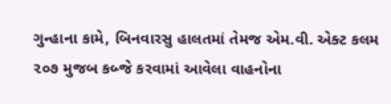ગુન્હાના કામે, બિનવારસુ હાલતમાં તેમજ એમ.વી. એક્ટ કલમ ૨૦૭ મુજબ કબ્જે કરવામાં આવેલા વાહનોના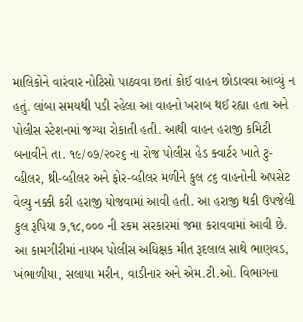માલિકોને વારંવાર નોટિસો પાઠવવા છતાં કોઈ વાહન છોડાવવા આવ્યું ન હતું. લાંબા સમયથી પડી રહેલા આ વાહનો ખરાબ થઈ રહ્યા હતા અને પોલીસ સ્ટેશનમાં જગ્યા રોકાતી હતી. આથી વાહન હરાજી કમિટી બનાવીને તા. ૧૯/૦૭/૨૦૨૬ ના રોજ પોલીસ હેડ ક્વાર્ટર ખાતે ટુ-વ્હીલર, થ્રી-વ્હીલર અને ફોર-વ્હીલર મળીને કુલ ૮૬ વાહનોની અપસેટ વેલ્યુ નક્કી કરી હરાજી યોજવામાં આવી હતી. આ હરાજી થકી ઉપજેલી કુલ રૂપિયા ૭,૧૮,૦૦૦ ની રકમ સરકારમાં જમા કરાવવામાં આવી છે. આ કામગીરીમાં નાયબ પોલીસ અધિક્ષક મીત રૂદલાલ સાથે ભાણવડ, ખંભાળીયા, સલાયા મરીન, વાડીનાર અને એમ.ટી.ઓ. વિભાગના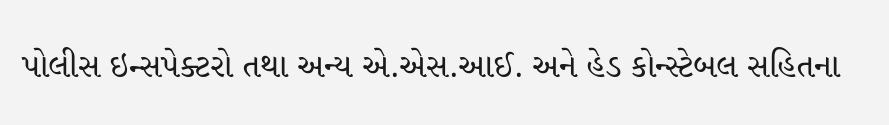પોલીસ ઇન્સપેક્ટરો તથા અન્ય એ.એસ.આઈ. અને હેડ કોન્સ્ટેબલ સહિતના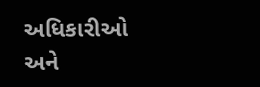અધિકારીઓ અને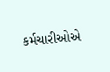કર્મચારીઓએ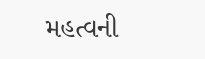મહત્વની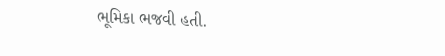ભૂમિકા ભજવી હતી.